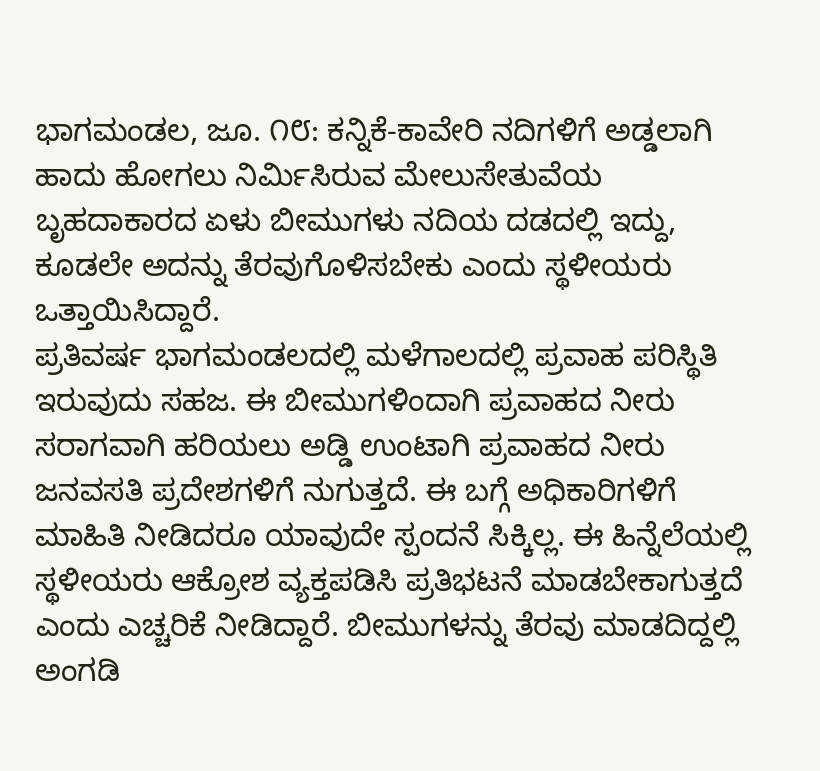ಭಾಗಮಂಡಲ, ಜೂ. ೧೮: ಕನ್ನಿಕೆ-ಕಾವೇರಿ ನದಿಗಳಿಗೆ ಅಡ್ಡಲಾಗಿ ಹಾದು ಹೋಗಲು ನಿರ್ಮಿಸಿರುವ ಮೇಲುಸೇತುವೆಯ ಬೃಹದಾಕಾರದ ಏಳು ಬೀಮುಗಳು ನದಿಯ ದಡದಲ್ಲಿ ಇದ್ದು, ಕೂಡಲೇ ಅದನ್ನು ತೆರವುಗೊಳಿಸಬೇಕು ಎಂದು ಸ್ಥಳೀಯರು ಒತ್ತಾಯಿಸಿದ್ದಾರೆ.
ಪ್ರತಿವರ್ಷ ಭಾಗಮಂಡಲದಲ್ಲಿ ಮಳೆಗಾಲದಲ್ಲಿ ಪ್ರವಾಹ ಪರಿಸ್ಥಿತಿ ಇರುವುದು ಸಹಜ. ಈ ಬೀಮುಗಳಿಂದಾಗಿ ಪ್ರವಾಹದ ನೀರು ಸರಾಗವಾಗಿ ಹರಿಯಲು ಅಡ್ಡಿ ಉಂಟಾಗಿ ಪ್ರವಾಹದ ನೀರು ಜನವಸತಿ ಪ್ರದೇಶಗಳಿಗೆ ನುಗುತ್ತದೆ. ಈ ಬಗ್ಗೆ ಅಧಿಕಾರಿಗಳಿಗೆ ಮಾಹಿತಿ ನೀಡಿದರೂ ಯಾವುದೇ ಸ್ಪಂದನೆ ಸಿಕ್ಕಿಲ್ಲ. ಈ ಹಿನ್ನೆಲೆಯಲ್ಲಿ ಸ್ಥಳೀಯರು ಆಕ್ರೋಶ ವ್ಯಕ್ತಪಡಿಸಿ ಪ್ರತಿಭಟನೆ ಮಾಡಬೇಕಾಗುತ್ತದೆ ಎಂದು ಎಚ್ಚರಿಕೆ ನೀಡಿದ್ದಾರೆ. ಬೀಮುಗಳನ್ನು ತೆರವು ಮಾಡದಿದ್ದಲ್ಲಿ ಅಂಗಡಿ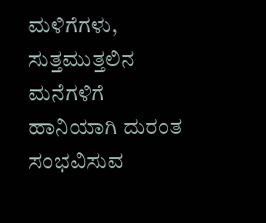ಮಳಿಗೆಗಳು, ಸುತ್ತಮುತ್ತಲಿನ ಮನೆಗಳಿಗೆ ಹಾನಿಯಾಗಿ ದುರಂತ ಸಂಭವಿಸುವ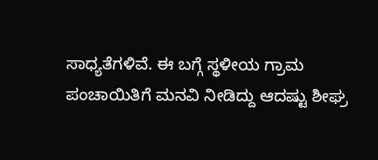ಸಾಧ್ಯತೆಗಳಿವೆ. ಈ ಬಗ್ಗೆ ಸ್ಥಳೀಯ ಗ್ರಾಮ ಪಂಚಾಯಿತಿಗೆ ಮನವಿ ನೀಡಿದ್ದು ಆದಷ್ಟು ಶೀಘ್ರ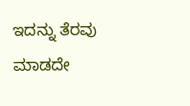ಇದನ್ನು ತೆರವು ಮಾಡದೇ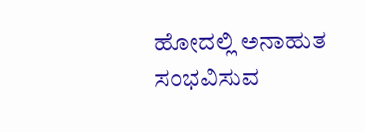ಹೋದಲ್ಲಿ ಅನಾಹುತ ಸಂಭವಿಸುವ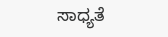ಸಾಧ್ಯತೆ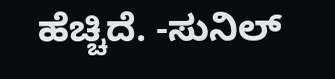ಹೆಚ್ಚಿದೆ. -ಸುನಿಲ್